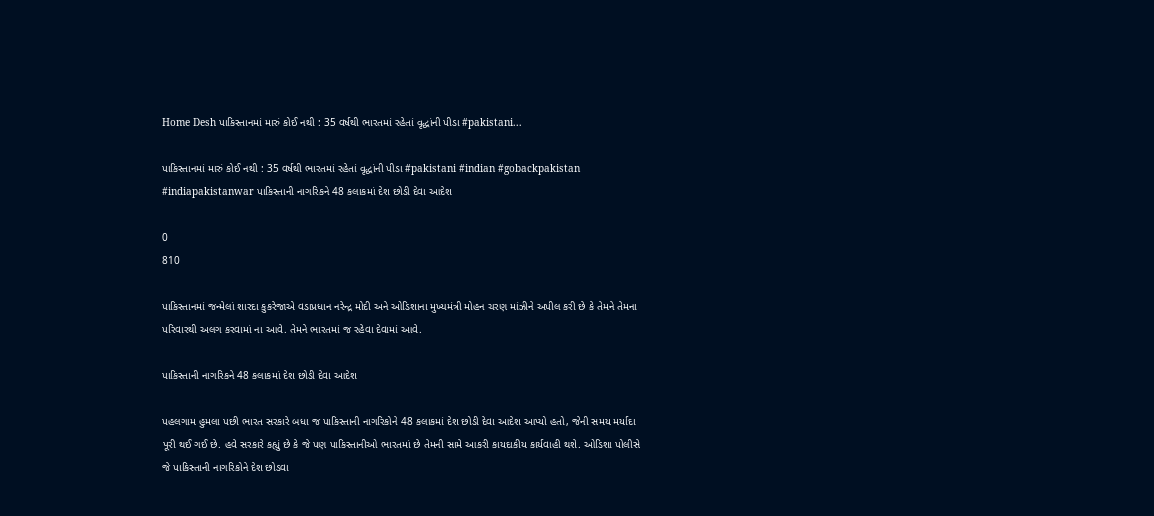Home Desh પાકિસ્તાનમાં મારું કોઈ નથી : 35 વર્ષથી ભારતમાં રહેતાં વૃદ્ધાંની પીડા #pakistani...

પાકિસ્તાનમાં મારું કોઈ નથી : 35 વર્ષથી ભારતમાં રહેતાં વૃદ્ધાંની પીડા #pakistani #indian #gobackpakistan #indiapakistanwar પાકિસ્તાની નાગરિકને 48 કલાકમાં દેશ છોડી દેવા આદેશ

0
810

પાકિસ્તાનમાં જન્મેલાં શારદા કુકરેજાએ વડાપ્રધાન નરેન્દ્ર મોદી અને ઓડિશાના મુખ્યમંત્રી મોહન ચરણ માંઝીને અપીલ કરી છે કે તેમને તેમના પરિવારથી અલગ કરવામાં ના આવે. તેમને ભારતમાં જ રહેવા દેવામાં આવે.

પાકિસ્તાની નાગરિકને 48 કલાકમાં દેશ છોડી દેવા આદેશ

પહલગામ હુમલા પછી ભારત સરકારે બધા જ પાકિસ્તાની નાગરિકોને 48 કલાકમાં દેશ છોડી દેવા આદેશ આપ્યો હતો, જેની સમય મર્યાદા પૂરી થઈ ગઈ છે. હવે સરકારે કહ્યું છે કે જે પણ પાકિસ્તાનીઓ ભારતમાં છે તેમની સામે આકરી કાયદાકીય કાર્યવાહી થશે. ઓડિશા પોલીસે જે પાકિસ્તાની નાગરિકોને દેશ છોડવા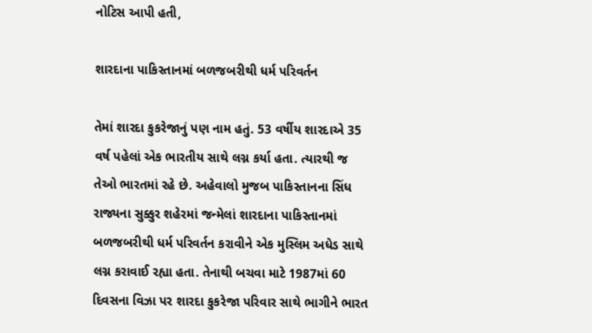નોટિસ આપી હતી,

શારદાના પાકિસ્તાનમાં બળજબરીથી ધર્મ પરિવર્તન

તેમાં શારદા કુકરેજાનું પણ નામ હતું. 53 વર્ષીય શારદાએ 35 વર્ષ પહેલાં એક ભારતીય સાથે લગ્ન કર્યા હતા. ત્યારથી જ તેઓ ભારતમાં રહે છે. અહેવાલો મુજબ પાકિસ્તાનના સિંધ રાજ્યના સુક્કુર શહેરમાં જન્મેલાં શારદાના પાકિસ્તાનમાં બળજબરીથી ધર્મ પરિવર્તન કરાવીને એક મુસ્લિમ અધેડ સાથે લગ્ન કરાવાઈ રહ્યા હતા. તેનાથી બચવા માટે 1987માં 60 દિવસના વિઝા પર શારદા કુકરેજા પરિવાર સાથે ભાગીને ભારત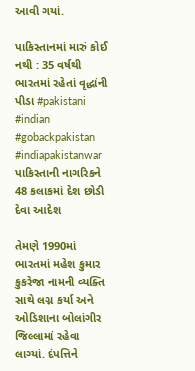આવી ગયાં.

પાકિસ્તાનમાં મારું કોઈ નથી : 35 વર્ષથી ભારતમાં રહેતાં વૃદ્ધાંની પીડા #pakistani #indian #gobackpakistan #indiapakistanwar પાકિસ્તાની નાગરિકને 48 કલાકમાં દેશ છોડી દેવા આદેશ

તેમણે 1990માં ભારતમાં મહેશ કુમાર કુકરેજા નામની વ્યક્તિ સાથે લગ્ન કર્યા અને ઓડિશાના બોલાંગીર જિલ્લામાં રહેવા લાગ્યાં. દંપત્તિને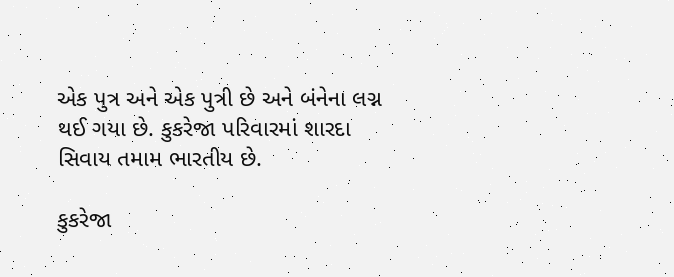એક પુત્ર અને એક પુત્રી છે અને બંનેના લગ્ન થઈ ગયા છે. કુકરેજા પરિવારમાં શારદા સિવાય તમામ ભારતીય છે.

કુકરેજા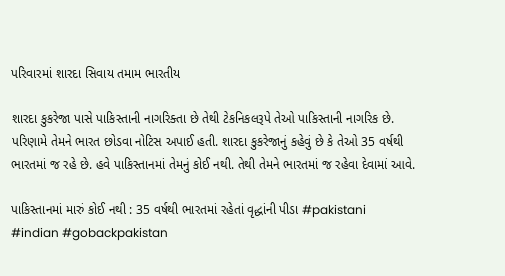પરિવારમાં શારદા સિવાય તમામ ભારતીય

શારદા કુકરેજા પાસે પાકિસ્તાની નાગરિક્તા છે તેથી ટેકનિકલરૂપે તેઓ પાકિસ્તાની નાગરિક છે. પરિણામે તેમને ભારત છોડવા નોટિસ અપાઈ હતી. શારદા કુકરેજાનું કહેવું છે કે તેઓ 35 વર્ષથી ભારતમાં જ રહે છે. હવે પાકિસ્તાનમાં તેમનું કોઈ નથી. તેથી તેમને ભારતમાં જ રહેવા દેવામાં આવે.

પાકિસ્તાનમાં મારું કોઈ નથી : 35 વર્ષથી ભારતમાં રહેતાં વૃદ્ધાંની પીડા #pakistani #indian #gobackpakistan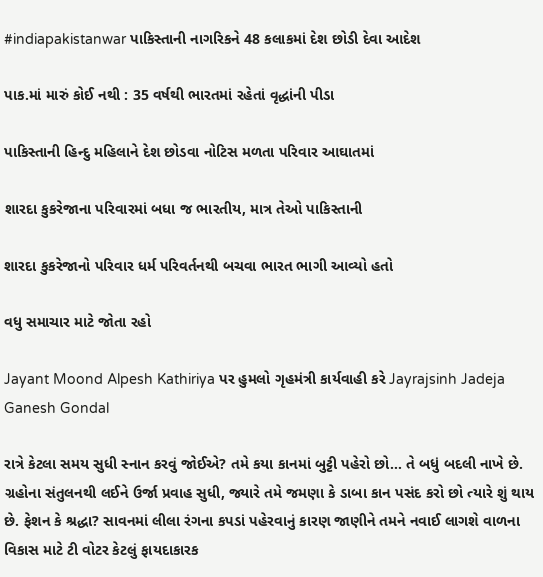#indiapakistanwar પાકિસ્તાની નાગરિકને 48 કલાકમાં દેશ છોડી દેવા આદેશ

પાક.માં મારું કોઈ નથી : 35 વર્ષથી ભારતમાં રહેતાં વૃદ્ધાંની પીડા

પાકિસ્તાની હિન્દુ મહિલાને દેશ છોડવા નોટિસ મળતા પરિવાર આઘાતમાં

શારદા કુકરેજાના પરિવારમાં બધા જ ભારતીય, માત્ર તેઓ પાકિસ્તાની

શારદા કુકરેજાનો પરિવાર ધર્મ પરિવર્તનથી બચવા ભારત ભાગી આવ્યો હતો

વધુ સમાચાર માટે જોતા રહો

Jayant Moond Alpesh Kathiriya પર હુમલો ગૃહમંત્રી કાર્યવાહી કરે Jayrajsinh Jadeja Ganesh Gondal

રાત્રે કેટલા સમય સુધી સ્નાન કરવું જોઈએ? તમે કયા કાનમાં બુટ્ટી પહેરો છો… તે બધું બદલી નાખે છે. ગ્રહોના સંતુલનથી લઈને ઉર્જા પ્રવાહ સુધી, જ્યારે તમે જમણા કે ડાબા કાન પસંદ કરો છો ત્યારે શું થાય છે. ફેશન કે શ્રદ્ધા? સાવનમાં લીલા રંગના કપડાં પહેરવાનું કારણ જાણીને તમને નવાઈ લાગશે વાળના વિકાસ માટે ટી વોટર કેટલું ફાયદાકારક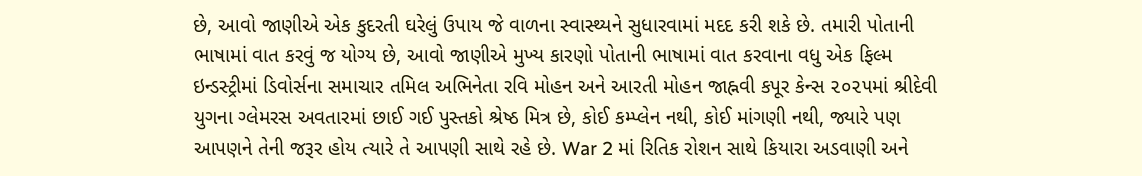છે, આવો જાણીએ એક કુદરતી ઘરેલું ઉપાય જે વાળના સ્વાસ્થ્યને સુધારવામાં મદદ કરી શકે છે. તમારી પોતાની ભાષામાં વાત કરવું જ યોગ્ય છે, આવો જાણીએ મુખ્ય કારણો પોતાની ભાષામાં વાત કરવાના વધુ એક ફિલ્મ ઇન્ડસ્ટ્રીમાં ડિવોર્સના સમાચાર તમિલ અભિનેતા રવિ મોહન અને આરતી મોહન જાહ્નવી કપૂર કેન્સ ૨૦૨૫માં શ્રીદેવી યુગના ગ્લેમરસ અવતારમાં છાઈ ગઈ પુસ્તકો શ્રેષ્ઠ મિત્ર છે, કોઈ કમ્પ્લેન નથી, કોઈ માંગણી નથી, જ્યારે પણ આપણને તેની જરૂર હોય ત્યારે તે આપણી સાથે રહે છે. War 2 માં રિતિક રોશન સાથે કિયારા અડવાણી અને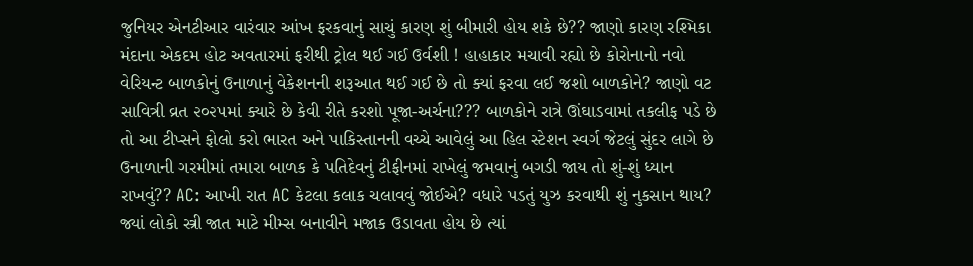જુનિયર એનટીઆર વારંવાર આંખ ફરકવાનું સાચું કારણ શું બીમારી હોય શકે છે?? જાણો કારણ રશ્મિકા મંદાના એકદમ હોટ અવતારમાં ફરીથી ટ્રોલ થઈ ગઈ ઉર્વશી ! હાહાકાર મચાવી રહ્યો છે કોરોનાનો નવો વેરિયન્ટ બાળકોનું ઉનાળાનું વેકેશનની શરૂઆત થઈ ગઈ છે તો ક્યાં ફરવા લઈ જશો બાળકોને? જાણો વટ સાવિત્રી વ્રત ૨૦૨૫માં ક્યારે છે કેવી રીતે કરશો પૂજા-અર્ચના??? બાળકોને રાત્રે ઊંઘાડવામાં તકલીફ પડે છે તો આ ટીપ્સને ફોલો કરો ભારત અને પાકિસ્તાનની વચ્ચે આવેલું આ હિલ સ્ટેશન સ્વર્ગ જેટલું સુંદર લાગે છે ઉનાળાની ગરમીમાં તમારા બાળક કે પતિદેવનું ટીફીનમાં રાખેલું જમવાનું બગડી જાય તો શું-શું ધ્યાન રાખવું?? AC: આખી રાત AC કેટલા કલાક ચલાવવું જોઈએ? વધારે પડતું યુઝ કરવાથી શું નુકસાન થાય? જ્યાં લોકો સ્ત્રી જાત માટે મીમ્સ બનાવીને મજાક ઉડાવતા હોય છે ત્યાં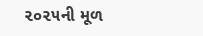૨૦૨૫ની મૂળ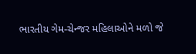ભારતીય ગેમ-ચેન્જર મહિલાઓને મળો જે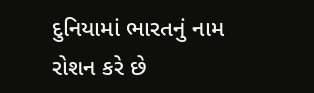દુનિયામાં ભારતનું નામ રોશન કરે છે